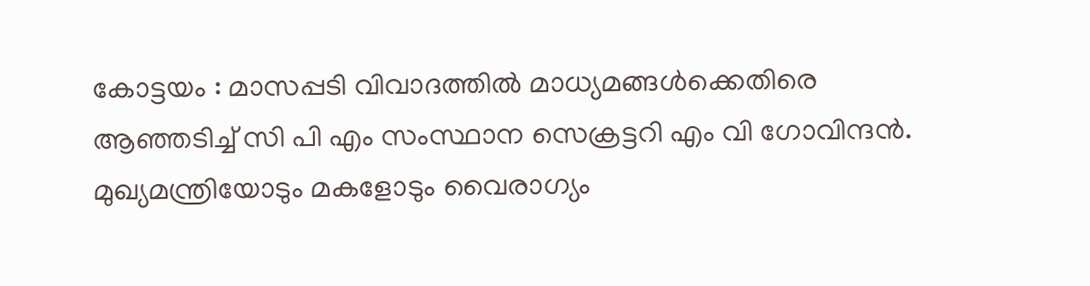കോട്ടയം : മാസപ്പടി വിവാദത്തിൽ മാധ്യമങ്ങൾക്കെതിരെ ആഞ്ഞടിച്ച് സി പി എം സംസ്ഥാന സെക്രട്ടറി എം വി ഗോവിന്ദൻ. മുഖ്യമന്ത്രിയോടും മകളോടും വൈരാഗ്യം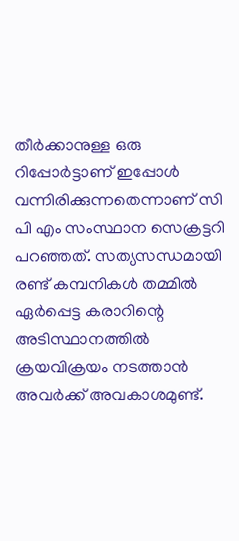തീർക്കാനുള്ള ഒരു റിപ്പോർട്ടാണ് ഇപ്പോൾ വന്നിരിക്കുന്നതെന്നാണ് സി പി എം സംസ്ഥാന സെക്രട്ടറി പറഞ്ഞത്. സത്യസന്ധമായി രണ്ട് കമ്പനികൾ തമ്മിൽ ഏർപ്പെട്ട കരാറിന്റെ അടിസ്ഥാനത്തിൽ ക്രയവിക്രയം നടത്താൻ അവർക്ക് അവകാശമുണ്ട്.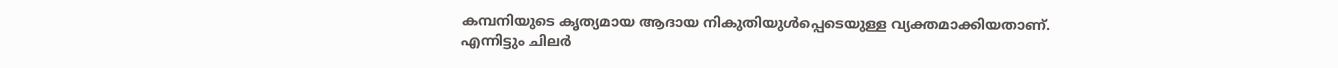കമ്പനിയുടെ കൃത്യമായ ആദായ നികുതിയുൾപ്പെടെയുള്ള വ്യക്തമാക്കിയതാണ്.
എന്നിട്ടും ചിലർ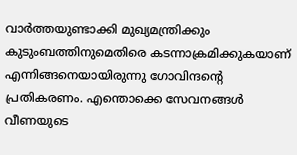വാർത്തയുണ്ടാക്കി മുഖ്യമന്ത്രിക്കും കുടുംബത്തിനുമെതിരെ കടന്നാക്രമിക്കുകയാണ് എന്നിങ്ങനെയായിരുന്നു ഗോവിന്ദന്റെ പ്രതികരണം. എന്തൊക്കെ സേവനങ്ങൾ വീണയുടെ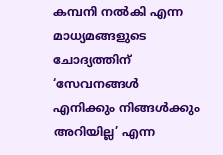കമ്പനി നൽകി എന്ന മാധ്യമങ്ങളുടെ ചോദ്യത്തിന് ‘സേവനങ്ങൾ എനിക്കും നിങ്ങൾക്കും അറിയില്ല’ എന്ന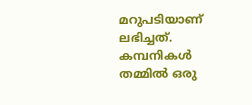മറുപടിയാണ് ലഭിച്ചത്. കമ്പനികൾ തമ്മിൽ ഒരു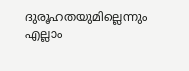ദുരൂഹതയുമില്ലെന്നും എല്ലാം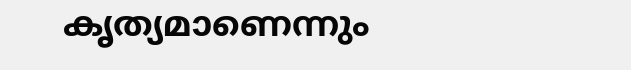കൃത്യമാണെന്നും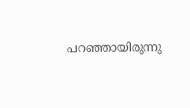പറഞ്ഞായിരുന്നു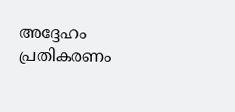അദ്ദേഹം പ്രതികരണം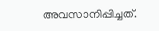അവസാനിപ്പിച്ചത്.